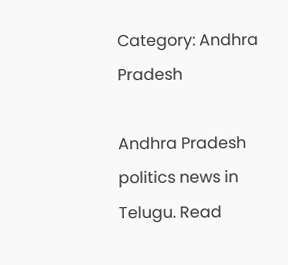Category: Andhra Pradesh

Andhra Pradesh politics news in Telugu. Read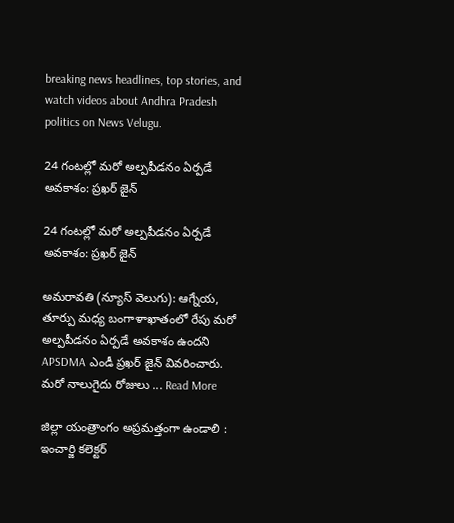breaking news headlines, top stories, and watch videos about Andhra Pradesh politics on News Velugu.

24 గంటల్లో మరో అల్పపీడనం ఏర్పడే అవకాశం: ప్రఖర్ జైన్

24 గంటల్లో మరో అల్పపీడనం ఏర్పడే అవకాశం: ప్రఖర్ జైన్

అమరావతి (న్యూస్ వెలుగు): ఆగ్నేయ, తూర్పు మధ్య బంగాళాఖాతంలో రేపు మరో అల్పపీడనం ఏర్పడే అవకాశం ఉందని APSDMA ఎండీ ప్రఖర్ జైన్ వివరించారు. మరో నాలుగైదు రోజులు ... Read More

జిల్లా యంత్రాంగం అప్రమత్తంగా ఉండాలి : ఇంచార్జి కలెక్టర్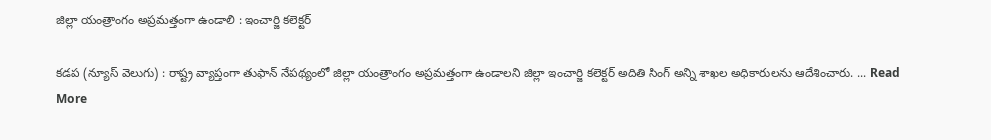జిల్లా యంత్రాంగం అప్రమత్తంగా ఉండాలి : ఇంచార్జి కలెక్టర్

కడప (న్యూస్ వెలుగు) : రాష్ట్ర వ్యాప్తంగా తుఫాన్ నేపథ్యంలో జిల్లా యంత్రాంగం అప్రమత్తంగా ఉండాలని జిల్లా ఇంచార్జి కలెక్టర్ అదితి సింగ్ అన్ని శాఖల అధికారులను ఆదేశించారు. ... Read More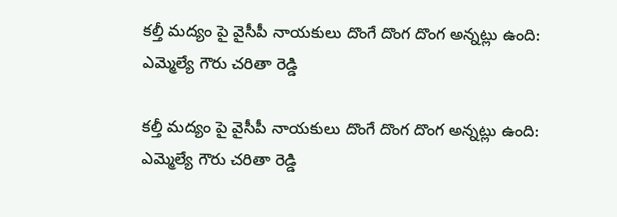కల్తీ మద్యం పై వైసీపీ నాయకులు దొంగే దొంగ దొంగ అన్నట్లు ఉంది: ఎమ్మెల్యే గౌరు చరితా రెడ్డి

కల్తీ మద్యం పై వైసీపీ నాయకులు దొంగే దొంగ దొంగ అన్నట్లు ఉంది: ఎమ్మెల్యే గౌరు చరితా రెడ్డి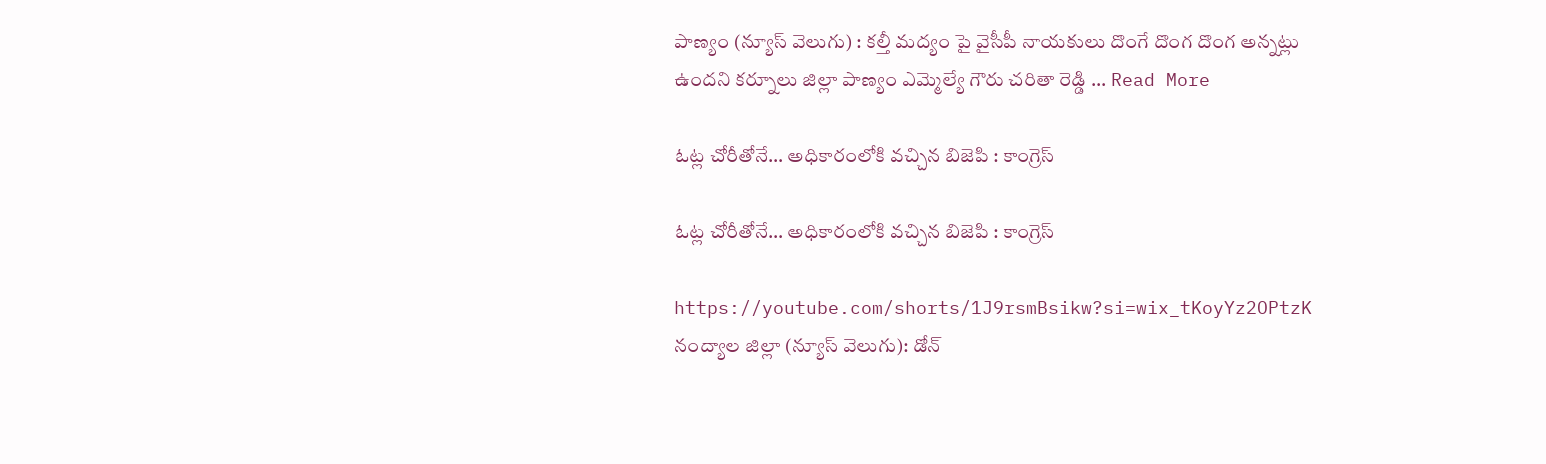పాణ్యం (న్యూస్ వెలుగు) : కల్తీ మద్యం పై వైసీపీ నాయకులు దొంగే దొంగ దొంగ అన్నట్లు ఉందని కర్నూలు జిల్లా పాణ్యం ఎమ్మెల్యే గౌరు చరితా రెడ్డి ... Read More

ఓట్ల చోరీతోనే… అధికారంలోకి వచ్చిన బిజెపి : కాంగ్రెస్

ఓట్ల చోరీతోనే… అధికారంలోకి వచ్చిన బిజెపి : కాంగ్రెస్

https://youtube.com/shorts/1J9rsmBsikw?si=wix_tKoyYz2OPtzK నంద్యాల జిల్లా (న్యూస్ వెలుగు): డోన్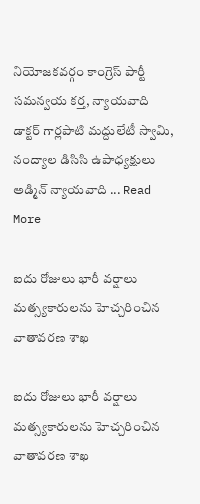నియోజకవర్గం కాంగ్రెస్ పార్టీ సమన్వయ కర్త, న్యాయవాది డాక్టర్ గార్లపాటి మద్దులేటీ స్వామి, నంద్యాల డిసిసి ఉపాధ్యక్షులు అడ్మిన్ న్యాయవాది ... Read More

ఐదు రోజులు భారీ వర్షాలు మత్స్యకారులను హెచ్చరించిన వాతావరణ శాఖ

ఐదు రోజులు భారీ వర్షాలు మత్స్యకారులను హెచ్చరించిన వాతావరణ శాఖ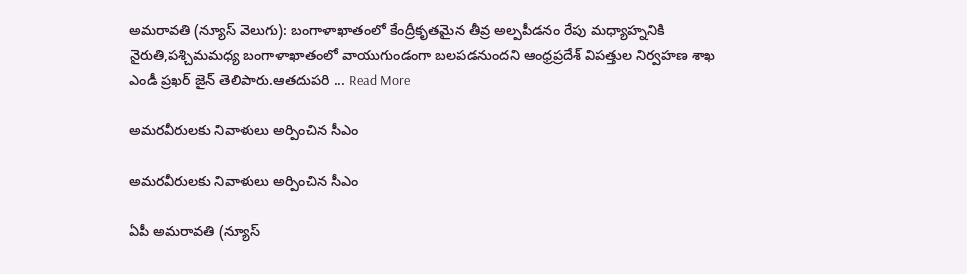అమరావతి (న్యూస్ వెలుగు): బంగాళాఖాతంలో కేంద్రీకృతమైన తీవ్ర అల్పపీడనం రేపు మధ్యాహ్ననికి నైరుతి,పశ్చిమమధ్య బంగాళాఖాతంలో వాయుగుండంగా బలపడనుందని ఆంధ్రప్రదేశ్ విపత్తుల నిర్వహణ శాఖ ఎండీ ప్రఖర్ జైన్ తెలిపారు.ఆతదుపరి ... Read More

అమరవీరులకు నివాళులు అర్పించిన సీఎం

అమరవీరులకు నివాళులు అర్పించిన సీఎం

ఏపీ అమరావతి (న్యూస్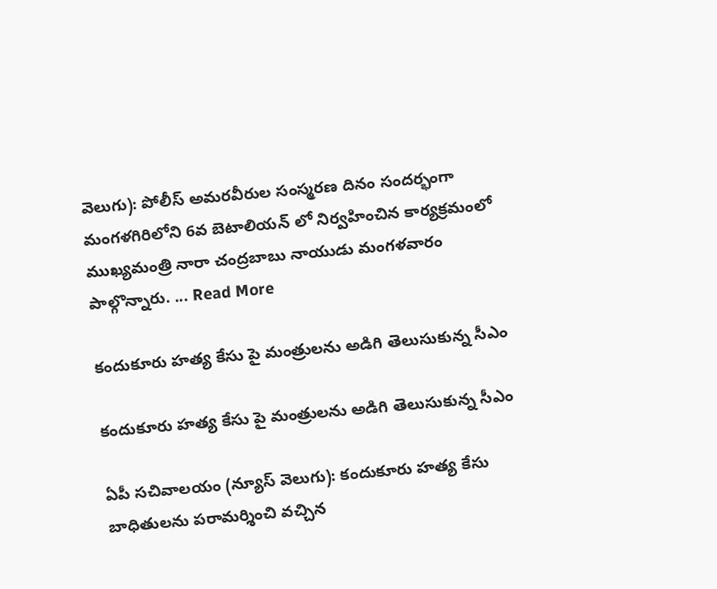వెలుగు): పోలీస్ అమరవీరుల సంస్మరణ దినం సందర్భంగా మంగళగిరిలోని 6వ బెటాలియన్ లో నిర్వహించిన కార్యక్రమంలో ముఖ్యమంత్రి నారా చంద్రబాబు నాయుడు మంగళవారం పాల్గొన్నారు. ... Read More

కందుకూరు హత్య కేసు పై మంత్రులను అడిగి తెలుసుకున్న సీఎం

కందుకూరు హత్య కేసు పై మంత్రులను అడిగి తెలుసుకున్న సీఎం

ఏపీ సచివాలయం (న్యూస్ వెలుగు): కందుకూరు హత్య కేసు బాధితులను పరామర్శించి వచ్చిన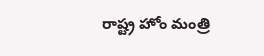రాష్ట్ర హోం మంత్రి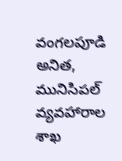వంగలపూడి అనిత, మునిసిపల్ వ్యవహారాల శాఖ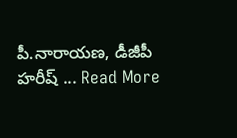పీ.నారాయణ, డీజీపీ హరీష్ ... Read More